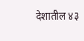देशातील ४३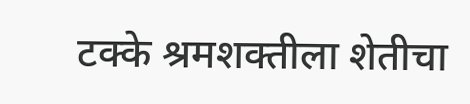टक्के श्रमशक्तीला शेतीचा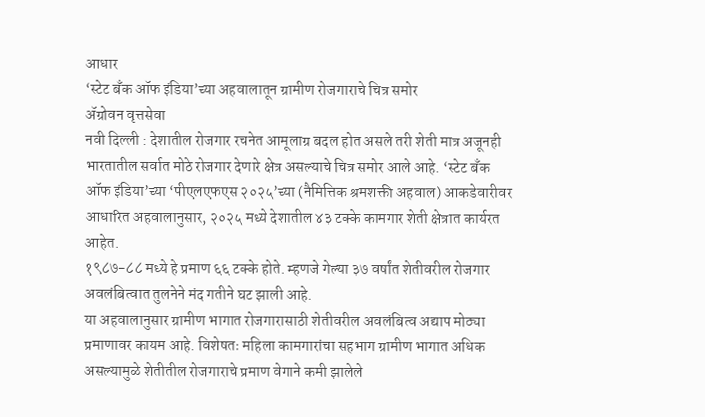आधार
‘स्टेट बँक ऑफ इंडिया’च्या अहवालातून ग्रामीण रोजगाराचे चित्र समोर
ॲग्रोवन वृत्तसेवा
नवी दिल्ली : देशातील रोजगार रचनेत आमूलाग्र बदल होत असले तरी शेती मात्र अजूनही भारतातील सर्वात मोठे रोजगार देणारे क्षेत्र असल्याचे चित्र समोर आले आहे. ‘स्टेट बँक ऑफ इंडिया’च्या ‘पीएलएफएस २०२५’च्या (नैमित्तिक श्रमशक्ती अहवाल) आकडेवारीवर आधारित अहवालानुसार, २०२५ मध्ये देशातील ४३ टक्के कामगार शेती क्षेत्रात कार्यरत आहेत.
१९८७-८८ मध्ये हे प्रमाण ६६ टक्के होते. म्हणजे गेल्या ३७ वर्षांत शेतीवरील रोजगार अवलंबित्वात तुलनेने मंद गतीने घट झाली आहे.
या अहवालानुसार ग्रामीण भागात रोजगारासाठी शेतीवरील अवलंबित्व अद्याप मोठ्या प्रमाणावर कायम आहे. विशेषतः महिला कामगारांचा सहभाग ग्रामीण भागात अधिक असल्यामुळे शेतीतील रोजगाराचे प्रमाण वेगाने कमी झालेले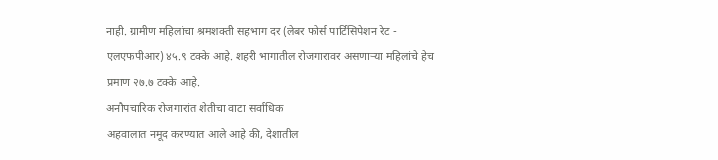नाही. ग्रामीण महिलांचा श्रमशक्ती सहभाग दर (लेबर फोर्स पार्टिसिपेशन रेट - एलएफपीआर) ४५.९ टक्के आहे. शहरी भागातील रोजगारावर असणाऱ्या महिलांचे हेच प्रमाण २७.७ टक्के आहे.
अनौपचारिक रोजगारांत शेतीचा वाटा सर्वाधिक
अहवालात नमूद करण्यात आले आहे की, देशातील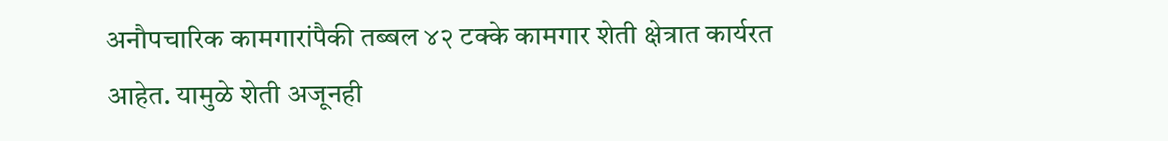अनौपचारिक कामगारांपैकी तब्बल ४२ टक्के कामगार शेती क्षेत्रात कार्यरत आहेत. यामुळे शेती अजूनही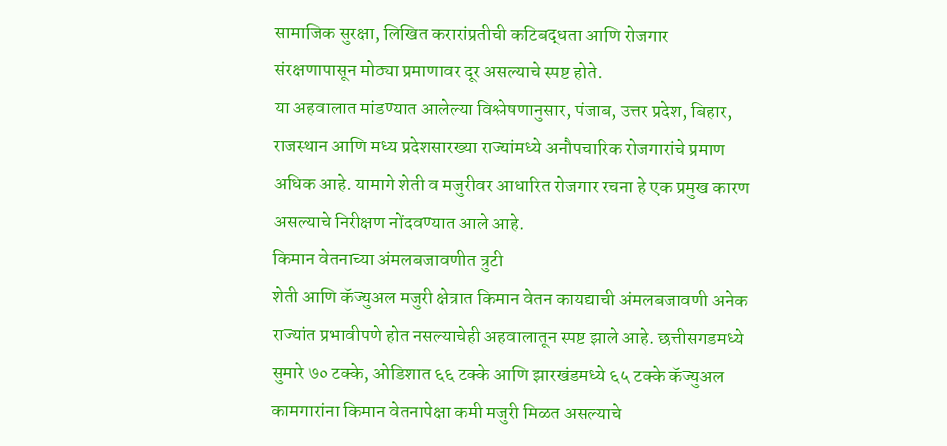सामाजिक सुरक्षा, लिखित करारांप्रतीची कटिबद्धता आणि रोजगार संरक्षणापासून मोठ्या प्रमाणावर दूर असल्याचे स्पष्ट होते.
या अहवालात मांडण्यात आलेल्या विश्लेषणानुसार, पंजाब, उत्तर प्रदेश, बिहार, राजस्थान आणि मध्य प्रदेशसारख्या राज्यांमध्ये अनौपचारिक रोजगारांचे प्रमाण अधिक आहे. यामागे शेती व मजुरीवर आधारित रोजगार रचना हे एक प्रमुख कारण असल्याचे निरीक्षण नोंदवण्यात आले आहे.
किमान वेतनाच्या अंमलबजावणीत त्रुटी
शेती आणि कॅज्युअल मजुरी क्षेत्रात किमान वेतन कायद्याची अंमलबजावणी अनेक राज्यांत प्रभावीपणे होत नसल्याचेही अहवालातून स्पष्ट झाले आहे. छत्तीसगडमध्ये सुमारे ७० टक्के, ओडिशात ६६ टक्के आणि झारखंडमध्ये ६५ टक्के कॅज्युअल कामगारांना किमान वेतनापेक्षा कमी मजुरी मिळत असल्याचे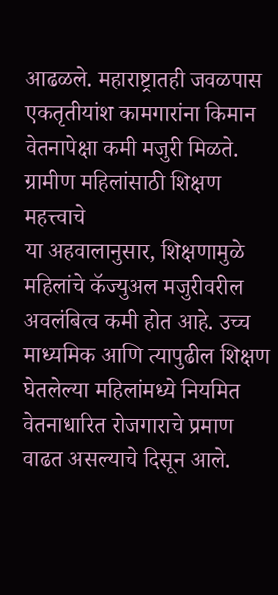आढळले. महाराष्ट्रातही जवळपास एकतृतीयांश कामगारांना किमान वेतनापेक्षा कमी मजुरी मिळते.
ग्रामीण महिलांसाठी शिक्षण महत्त्वाचे
या अहवालानुसार, शिक्षणामुळे महिलांचे कॅज्युअल मजुरीवरील अवलंबित्व कमी होत आहे. उच्च माध्यमिक आणि त्यापुढील शिक्षण घेतलेल्या महिलांमध्ये नियमित वेतनाधारित रोजगाराचे प्रमाण वाढत असल्याचे दिसून आले.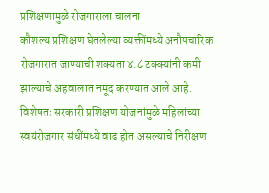प्रशिक्षणामुळे रोजगाराला चालना
कौशल्य प्रशिक्षण घेतलेल्या व्यक्तींमध्ये अनौपचारिक रोजगारात जाण्याची शक्यता ४.८ टक्क्यांनी कमी झाल्याचे अहवालात नमूद करण्यात आले आहे. विशेषतः सरकारी प्रशिक्षण योजनांमुळे महिलांच्या स्वयंरोजगार संधींमध्ये वाढ होत असल्याचे निरीक्षण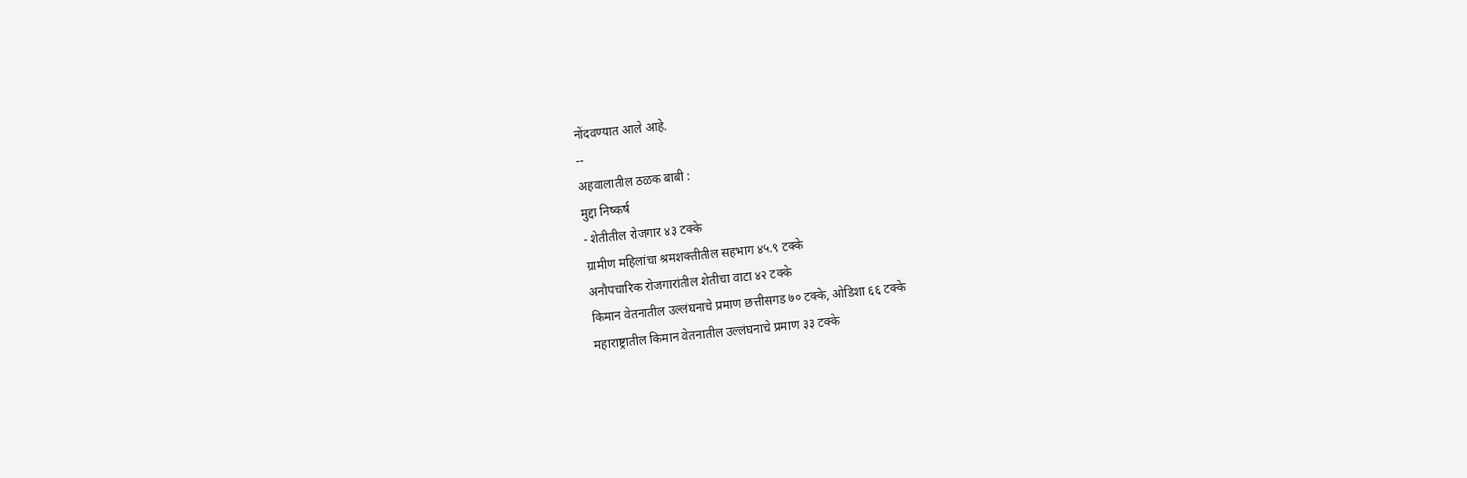नोंदवण्यात आले आहे.
--
अहवालातील ठळक बाबी :
मुद्दा निष्कर्ष
- शेतीतील रोजगार ४३ टक्के
ग्रामीण महिलांचा श्रमशक्तीतील सहभाग ४५.९ टक्के
अनौपचारिक रोजगारांतील शेतीचा वाटा ४२ टक्के
किमान वेतनातील उल्लंघनाचे प्रमाण छत्तीसगड ७० टक्के, ओडिशा ६६ टक्के
महाराष्ट्रातील किमान वेतनातील उल्लंघनाचे प्रमाण ३३ टक्के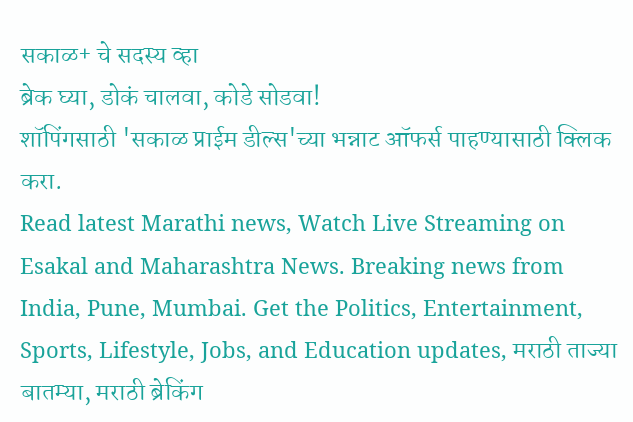सकाळ+ चे सदस्य व्हा
ब्रेक घ्या, डोकं चालवा, कोडे सोडवा!
शॉपिंगसाठी 'सकाळ प्राईम डील्स'च्या भन्नाट ऑफर्स पाहण्यासाठी क्लिक करा.
Read latest Marathi news, Watch Live Streaming on Esakal and Maharashtra News. Breaking news from India, Pune, Mumbai. Get the Politics, Entertainment, Sports, Lifestyle, Jobs, and Education updates, मराठी ताज्या बातम्या, मराठी ब्रेकिंग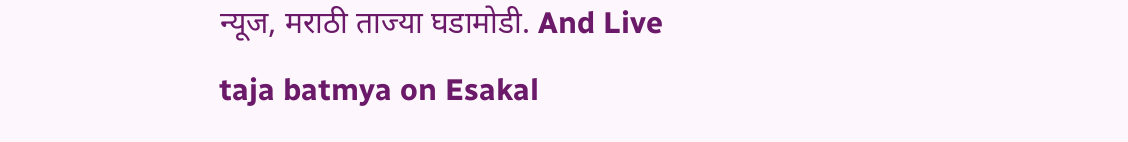न्यूज, मराठी ताज्या घडामोडी. And Live taja batmya on Esakal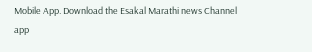Mobile App. Download the Esakal Marathi news Channel app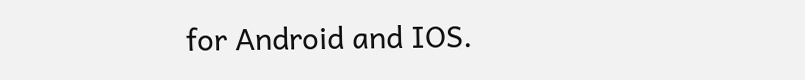for Android and IOS.